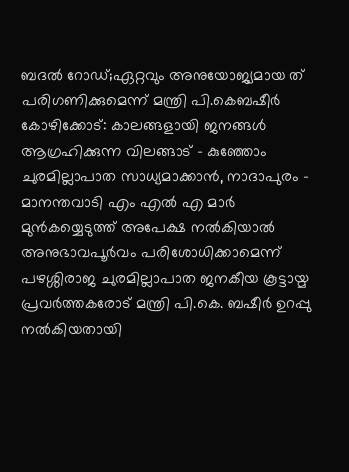ബദൽ റോഡ്;ഏറ്റവും അനുയോജ്യമായ ത് പരിഗണിക്കുമെന്ന് മന്ത്രി പി.കെബഷീർ
കോഴിക്കോട്: കാലങ്ങളായി ജനങ്ങൾ ആഗ്രഹിക്കുന്ന വിലങ്ങാട് – കുഞ്ഞോം ചുരമില്ലാപാത സാധ്യമാക്കാൻ, നാദാപുരം – മാനന്തവാടി എം എൽ എ മാർ മുൻകയ്യെടുത്ത് അപേക്ഷ നൽകിയാൽ അനുഭാവപൂർവം പരിശോധിക്കാമെന്ന് പഴശ്ശിരാജ ചുരമില്ലാപാത ജനകീയ കൂട്ടായ്മ പ്രവർത്തകരോട് മന്ത്രി പി.കെ. ബഷീർ ഉറപ്പു നൽകിയതായി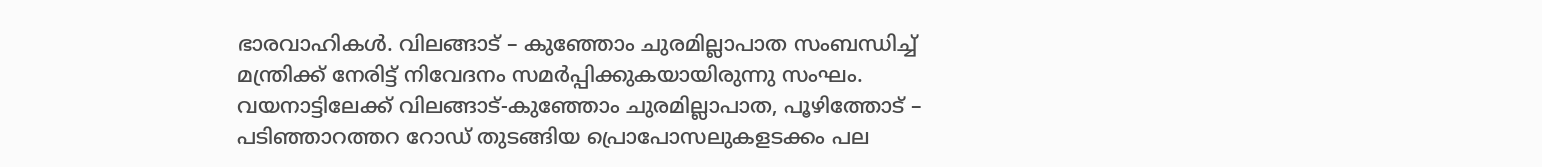ഭാരവാഹികൾ. വിലങ്ങാട് – കുഞ്ഞോം ചുരമില്ലാപാത സംബന്ധിച്ച് മന്ത്രിക്ക് നേരിട്ട് നിവേദനം സമർപ്പിക്കുകയായിരുന്നു സംഘം.
വയനാട്ടിലേക്ക് വിലങ്ങാട്-കുഞ്ഞോം ചുരമില്ലാപാത, പൂഴിത്തോട് – പടിഞ്ഞാറത്തറ റോഡ് തുടങ്ങിയ പ്രൊപോസലുകളടക്കം പല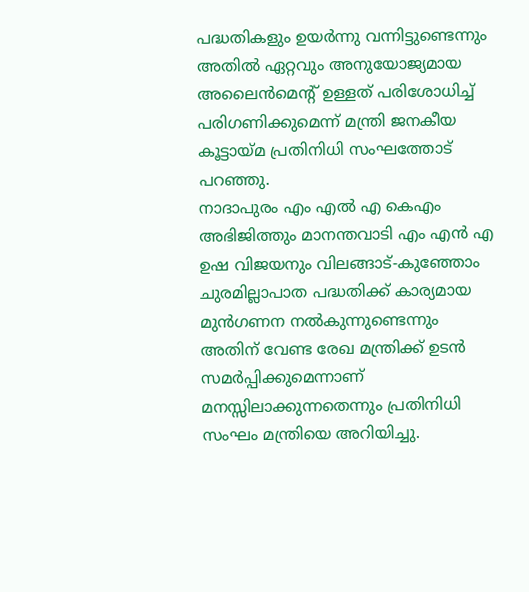പദ്ധതികളും ഉയർന്നു വന്നിട്ടുണ്ടെന്നും അതിൽ ഏറ്റവും അനുയോജ്യമായ അലൈൻമെന്റ് ഉള്ളത് പരിശോധിച്ച് പരിഗണിക്കുമെന്ന് മന്ത്രി ജനകീയ കൂട്ടായ്മ പ്രതിനിധി സംഘത്തോട് പറഞ്ഞു.
നാദാപുരം എം എൽ എ കെഎം അഭിജിത്തും മാനന്തവാടി എം എൻ എ ഉഷ വിജയനും വിലങ്ങാട്-കുഞ്ഞോം ചുരമില്ലാപാത പദ്ധതിക്ക് കാര്യമായ മുൻഗണന നൽകുന്നുണ്ടെന്നും അതിന് വേണ്ട രേഖ മന്ത്രിക്ക് ഉടൻ സമർപ്പിക്കുമെന്നാണ് മനസ്സിലാക്കുന്നതെന്നും പ്രതിനിധി സംഘം മന്ത്രിയെ അറിയിച്ചു.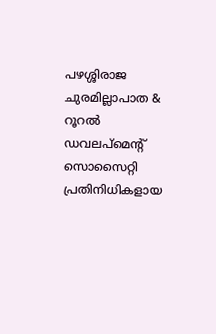പഴശ്ശിരാജ ചുരമില്ലാപാത & റൂറൽ ഡവലപ്മെന്റ് സൊസൈറ്റി പ്രതിനിധികളായ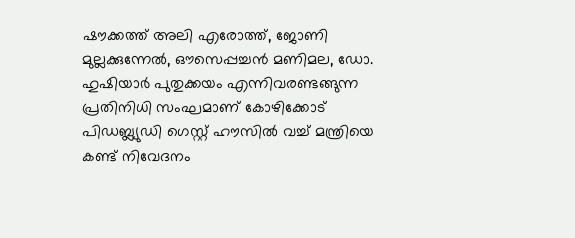ഷൗക്കത്ത് അലി എരോത്ത്, ജോണി മുല്ലക്കുന്നേൽ, ഔസെപ്പച്ചൻ മണിമല, ഡോ. ഹുഷിയാർ പുതുക്കയം എന്നിവരണ്ടങ്ങുന്ന പ്രതിനിധി സംഘമാണ് കോഴിക്കോട് പിഡബ്ല്യുഡി ഗെസ്റ്റ് ഹൗസിൽ വച്ച് മന്ത്രിയെ കണ്ട് നിവേദനം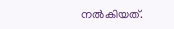നൽകിയത്.